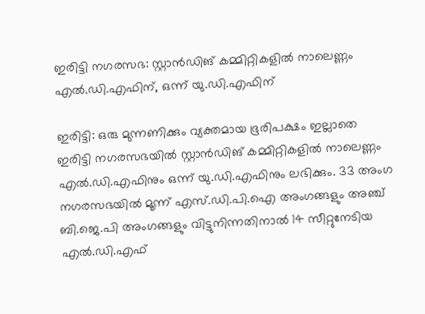ഇരിട്ടി നഗരസഭ: സ്റ്റാൻഡിങ് കമ്മിറ്റികളിൽ നാലെണ്ണം എൽ.ഡി.എഫിന്, ഒന്ന് യു.ഡി.എഫിന്

ഇരിട്ടി: ഒരു മുന്നണിക്കും വ്യക്തമായ ഭൂരിപക്ഷം ഇല്ലാതെ ഇരിട്ടി നഗരസഭയിൽ സ്റ്റാൻഡിങ് കമ്മിറ്റികളിൽ നാലെണ്ണം എൽ.ഡി.എഫിനും ഒന്ന് യു.ഡി.എഫിനും ലഭിക്കും. 33 അംഗ നഗരസഭയിൽ മൂന്ന് എസ്.ഡി.പി.ഐ അംഗങ്ങളും അഞ്ച് ബി.ജെ.പി അംഗങ്ങളും വിട്ടുനിന്നതിനാൽ 14 സീറ്റുനേടിയ എൽ.ഡി.എഫ്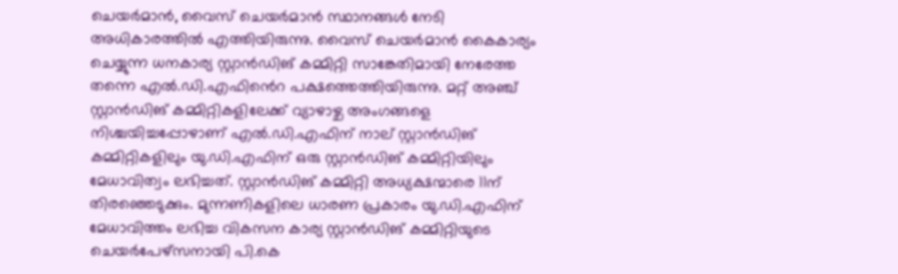ചെയർമാൻ, വൈസ് ചെയർമാൻ സ്ഥാനങ്ങൾ നേടി അധികാരത്തിൽ എത്തിയിരുന്നു. വൈസ് ചെയർമാൻ കൈകാര്യം ചെയ്യുന്ന ധനകാര്യ സ്റ്റാൻഡിങ് കമ്മിറ്റി സാങ്കേതിമായി നേരേത്ത തന്നെ എൽ.ഡി.എഫി‍ൻെറ പക്ഷത്തെത്തിയിരുന്നു. മറ്റ് അഞ്ച് സ്റ്റാൻഡിങ് കമ്മിറ്റികളിലേക്ക് വ്യാഴാഴ്ച അംഗങ്ങളെ നിശ്ചയിച്ചപ്പോഴാണ് എൽ.ഡി.എഫിന് നാല് സ്റ്റാൻഡിങ് കമ്മിറ്റികളിലും യു.ഡി.എഫിന് ഒരു സ്റ്റാൻഡിങ് കമ്മിറ്റിയിലും മേധാവിത്വം ലഭിച്ചത്. സ്റ്റാൻഡിങ് കമ്മിറ്റി അധ്യക്ഷന്മാരെ 11ന് തിരഞ്ഞെടുക്കും. മുന്നണികളിലെ ധാരണ പ്രകാരം യു.ഡി.എഫിന് മേധാവിത്തം ലഭിച്ച വികസന കാര്യ സ്റ്റാൻഡിങ് കമ്മിറ്റിയുടെ ചെയർപേഴ്‌സനായി പി.കെ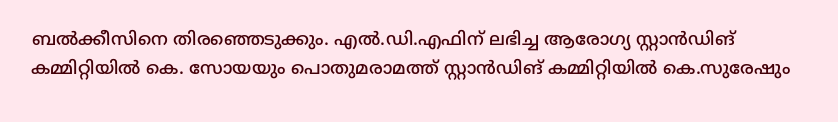ബൽക്കീസിനെ തിരഞ്ഞെടുക്കും. എൽ.ഡി.എഫിന് ലഭിച്ച ആരോഗ്യ സ്റ്റാൻഡിങ് കമ്മിറ്റിയിൽ കെ. സോയയും പൊതുമരാമത്ത് സ്റ്റാൻഡിങ് കമ്മിറ്റിയിൽ കെ.സുരേഷും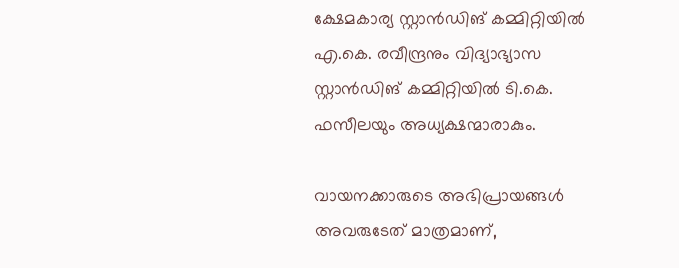ക്ഷേമകാര്യ സ്റ്റാൻഡിങ് കമ്മിറ്റിയിൽ എ.കെ. രവീന്ദ്രനും വിദ്യാഭ്യാസ സ്റ്റാൻഡിങ് കമ്മിറ്റിയിൽ ടി.കെ. ഫസീലയും അധ്യക്ഷന്മാരാകും.

വായനക്കാരുടെ അഭിപ്രായങ്ങള്‍ അവരുടേത് മാത്രമാണ്,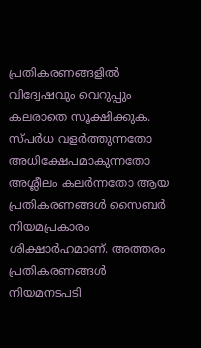പ്രതികരണങ്ങളിൽ വിദ്വേഷവും വെറുപ്പും കലരാതെ സൂക്ഷിക്കുക. സ്പർധ വളർത്തുന്നതോ അധിക്ഷേപമാകുന്നതോ അശ്ലീലം കലർന്നതോ ആയ പ്രതികരണങ്ങൾ സൈബർ നിയമപ്രകാരം ശിക്ഷാർഹമാണ്. അത്തരം പ്രതികരണങ്ങൾ നിയമനടപടി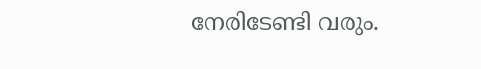നേരിടേണ്ടി വരും.